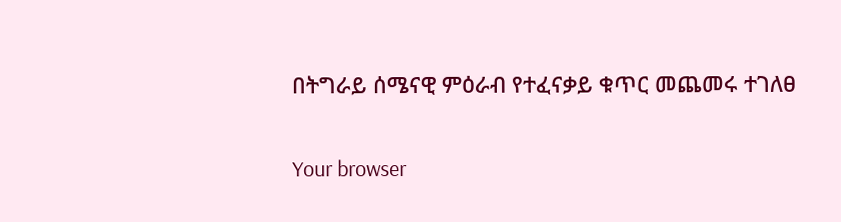በትግራይ ሰሜናዊ ምዕራብ የተፈናቃይ ቁጥር መጨመሩ ተገለፀ

Your browser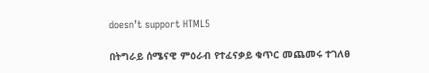doesn’t support HTML5

በትግራይ ሰሜናዊ ምዕራብ የተፈናቃይ ቁጥር መጨመሩ ተገለፀ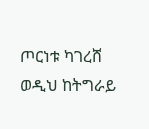ጦርነቱ ካገረሸ ወዲህ ከትግራይ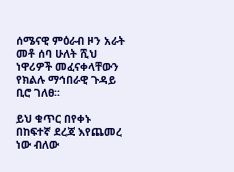ሰሜናዊ ምዕራብ ዞን አራት መቶ ሰባ ሁለት ሺህ ነዋሪዎች መፈናቀላቸውን የክልሉ ማኅበራዊ ጉዳይ ቢሮ ገለፀ፡፡

ይህ ቁጥር በየቀኑ በከፍተኛ ደረጃ እየጨመረ ነው ብለው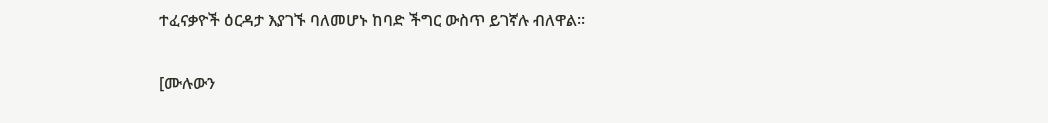ተፈናቃዮች ዕርዳታ እያገኙ ባለመሆኑ ከባድ ችግር ውስጥ ይገኛሉ ብለዋል፡፡

[ሙሉውን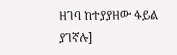ዘገባ ከተያያዘው ፋይል ያገኛሉ]